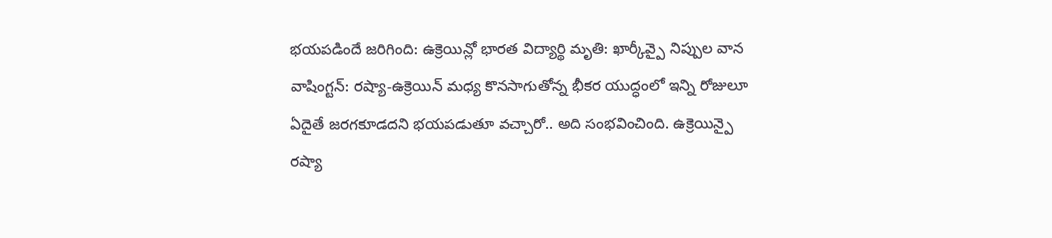భయపడిందే జరిగింది: ఉక్రెయిన్లో భారత విద్యార్థి మృతి: ఖార్కీవ్పై నిప్పుల వాన
వాషింగ్టన్: రష్యా-ఉక్రెయిన్ మధ్య కొనసాగుతోన్న భీకర యుద్ధంలో ఇన్ని రోజులూ ఏదైతే జరగకూడదని భయపడుతూ వచ్చారో.. అది సంభవించింది. ఉక్రెయిన్పై రష్యా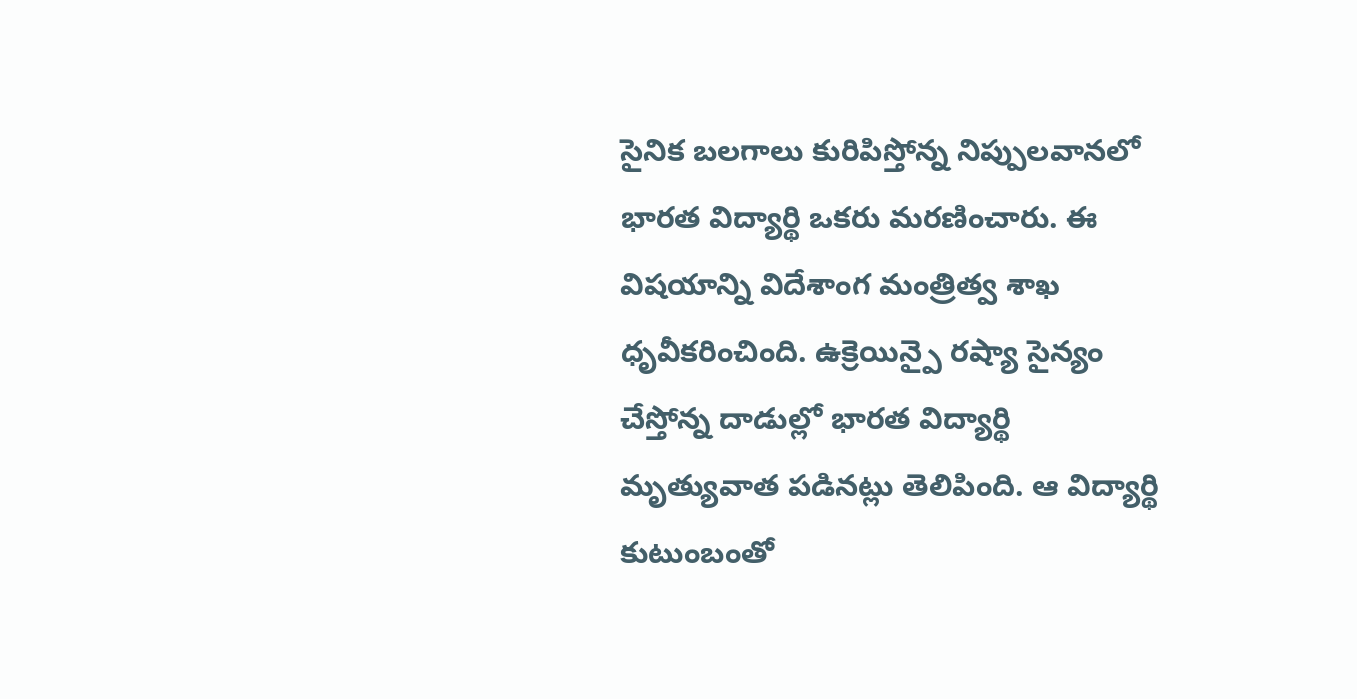సైనిక బలగాలు కురిపిస్తోన్న నిప్పులవానలో భారత విద్యార్థి ఒకరు మరణించారు. ఈ విషయాన్ని విదేశాంగ మంత్రిత్వ శాఖ ధృవీకరించింది. ఉక్రెయిన్పై రష్యా సైన్యం చేస్తోన్న దాడుల్లో భారత విద్యార్థి మృత్యువాత పడినట్లు తెలిపింది. ఆ విద్యార్థి కుటుంబంతో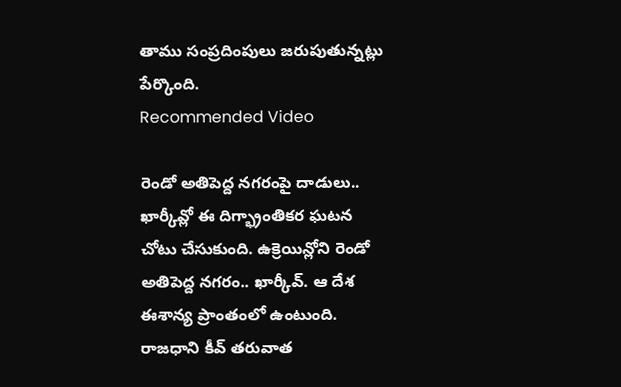తాము సంప్రదింపులు జరుపుతున్నట్లు పేర్కొంది.
Recommended Video

రెండో అతిపెద్ద నగరంపై దాడులు..
ఖార్కీవ్లో ఈ దిగ్భ్రాంతికర ఘటన చోటు చేసుకుంది. ఉక్రెయిన్లోని రెండో అతిపెద్ద నగరం.. ఖార్కీవ్. ఆ దేశ ఈశాన్య ప్రాంతంలో ఉంటుంది. రాజధాని కీవ్ తరువాత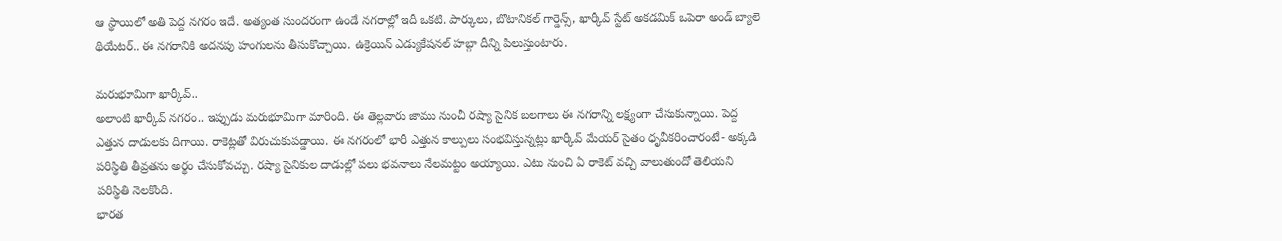ఆ స్థాయిలో అతి పెద్ద నగరం ఇదే. అత్యంత సుందరంగా ఉండే నగరాల్లో ఇదీ ఒకటి. పార్కులు, బొటానికల్ గార్డెన్స్, ఖార్కీవ్ స్టేట్ అకడమిక్ ఒపెరా అండ్ బ్యాలె థియేటర్.. ఈ నగరానికి అదనపు హంగులను తీసుకొచ్చాయి. ఉక్రెయిన్ ఎడ్యుకేషనల్ హబ్గా దీన్ని పిలుస్తుంటారు.

మరుభూమిగా ఖార్కీవ్..
అలాంటి ఖార్కీవ్ నగరం.. ఇప్పుడు మరుభూమిగా మారింది. ఈ తెల్లవారు జాము నుంచీ రష్యా సైనిక బలగాలు ఈ నగరాన్ని లక్ష్యంగా చేసుకున్నాయి. పెద్ద ఎత్తున దాడులకు దిగాయి. రాకెట్లతో విరుచుకుపడ్డాయి. ఈ నగరంలో భారీ ఎత్తున కాల్పులు సంభవిస్తున్నట్లు ఖార్కీవ్ మేయర్ సైతం ధృవీకరించారంటే- అక్కడి పరిస్థితి తీవ్రతను అర్థం చేసుకోవచ్చు. రష్యా సైనికుల దాడుల్లో పలు భవనాలు నేలమట్టం అయ్యాయి. ఎటు నుంచి ఏ రాకెట్ వచ్చి వాలుతుందో తెలియని పరిస్థితి నెలకొంది.
భారత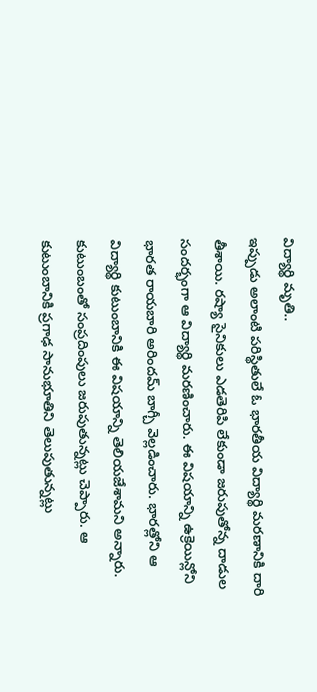విద్యార్థి మృతి..
ఇప్పుడు అలాంటి పరిస్థితులే ఓ భారతీయ విద్యార్థి మరణానికి దారి తీశాయి. రష్యా సైనికులు ఎడతెరిపి లేకుండా జరుపుతోన్న దాడుల సందర్భంగా ఆ విద్యార్థి మరణించారు. ఈ విషయాన్ని ఉక్రెయిన్లోని భారత రాయబారి అరిందమ్ బాగ్చీ వెల్లడించారు. భారత్లోని ఆ విద్యార్థి కుటుంబానికి ఈ విషయాన్ని తెలియజేశామని అన్నారు. కుటుంబంతో సంప్రదింపులు జరుపుతున్నట్లు చెప్పారు. ఆ కుటుంబానికి ప్రగాఢ సానుభూతిని తెలుపుతున్నట్లు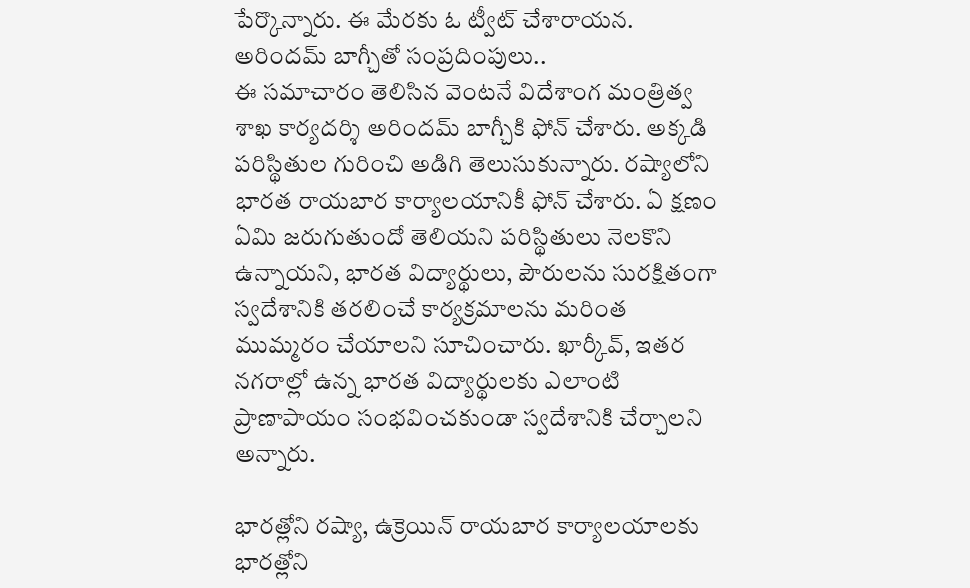పేర్కొన్నారు. ఈ మేరకు ఓ ట్వీట్ చేశారాయన.
అరిందమ్ బాగ్చీతో సంప్రదింపులు..
ఈ సమాచారం తెలిసిన వెంటనే విదేశాంగ మంత్రిత్వ శాఖ కార్యదర్శి అరిందమ్ బాగ్చీకి ఫోన్ చేశారు. అక్కడి పరిస్థితుల గురించి అడిగి తెలుసుకున్నారు. రష్యాలోని భారత రాయబార కార్యాలయానికీ ఫోన్ చేశారు. ఏ క్షణం ఏమి జరుగుతుందో తెలియని పరిస్థితులు నెలకొని ఉన్నాయని, భారత విద్యార్థులు, పౌరులను సురక్షితంగా స్వదేశానికి తరలించే కార్యక్రమాలను మరింత ముమ్మరం చేయాలని సూచించారు. ఖార్కీవ్, ఇతర నగరాల్లో ఉన్న భారత విద్యార్థులకు ఎలాంటి ప్రాణాపాయం సంభవించకుండా స్వదేశానికి చేర్చాలని అన్నారు.

భారత్లోని రష్యా, ఉక్రెయిన్ రాయబార కార్యాలయాలకు
భారత్లోని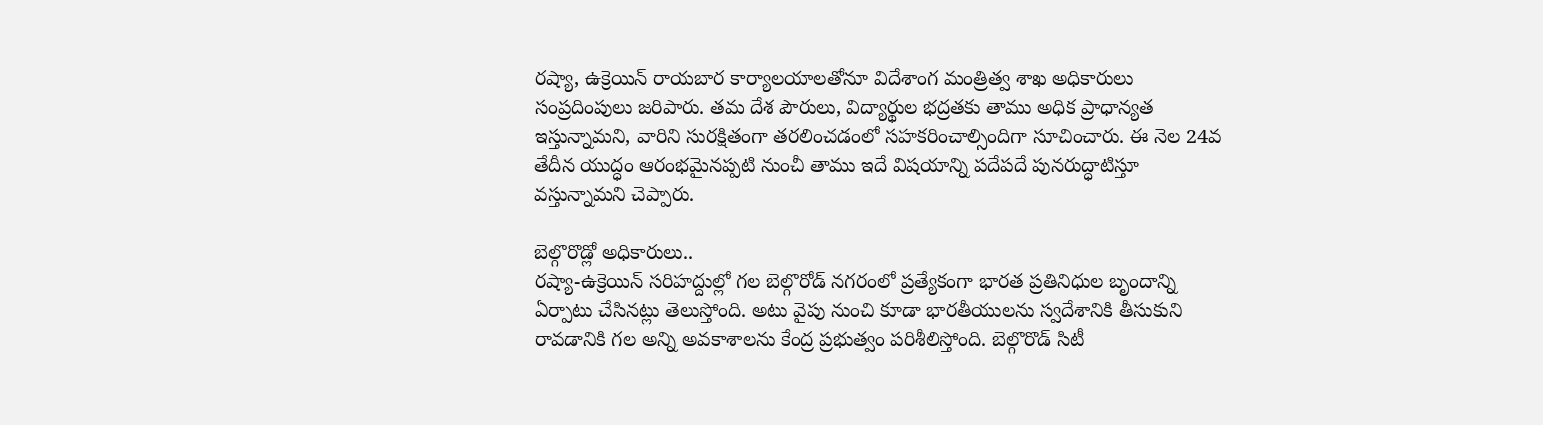రష్యా, ఉక్రెయిన్ రాయబార కార్యాలయాలతోనూ విదేశాంగ మంత్రిత్వ శాఖ అధికారులు సంప్రదింపులు జరిపారు. తమ దేశ పౌరులు, విద్యార్థుల భద్రతకు తాము అధిక ప్రాధాన్యత ఇస్తున్నామని, వారిని సురక్షితంగా తరలించడంలో సహకరించాల్సిందిగా సూచించారు. ఈ నెల 24వ తేదీన యుద్ధం ఆరంభమైనప్పటి నుంచీ తాము ఇదే విషయాన్ని పదేపదే పునరుద్ధాటిస్తూ వస్తున్నామని చెప్పారు.

బెల్గొరొడ్లో అధికారులు..
రష్యా-ఉక్రెయిన్ సరిహద్దుల్లో గల బెల్గొరోడ్ నగరంలో ప్రత్యేకంగా భారత ప్రతినిధుల బృందాన్ని ఏర్పాటు చేసినట్లు తెలుస్తోంది. అటు వైపు నుంచి కూడా భారతీయులను స్వదేశానికి తీసుకుని రావడానికి గల అన్ని అవకాశాలను కేంద్ర ప్రభుత్వం పరిశీలిస్తోంది. బెల్గొరొడ్ సిటీ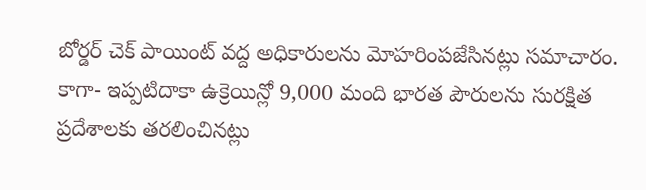బోర్డర్ చెక్ పాయింట్ వద్ద అధికారులను మోహరింపజేసినట్లు సమాచారం. కాగా- ఇప్పటిదాకా ఉక్రెయిన్లో 9,000 మంది భారత పౌరులను సురక్షిత ప్రదేశాలకు తరలించినట్లు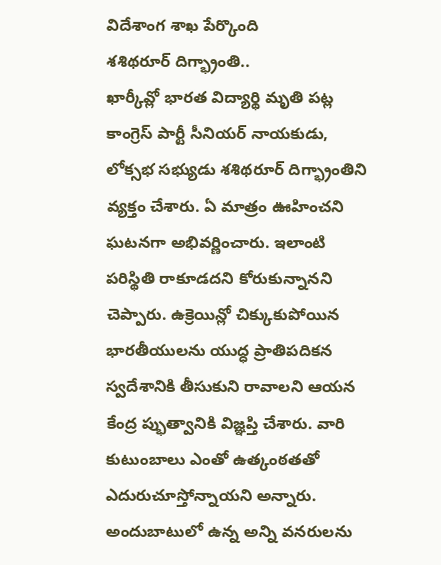విదేశాంగ శాఖ పేర్కొంది
శశిథరూర్ దిగ్భ్రాంతి..
ఖార్కీవ్లో భారత విద్యార్థి మృతి పట్ల కాంగ్రెస్ పార్టీ సీనియర్ నాయకుడు, లోక్సభ సభ్యుడు శశిథరూర్ దిగ్భ్రాంతిని వ్యక్తం చేశారు. ఏ మాత్రం ఊహించని ఘటనగా అభివర్ణించారు. ఇలాంటి పరిస్థితి రాకూడదని కోరుకున్నానని చెప్పారు. ఉక్రెయిన్లో చిక్కుకుపోయిన భారతీయులను యుద్ధ ప్రాతిపదికన స్వదేశానికి తీసుకుని రావాలని ఆయన కేంద్ర ప్భుత్వానికి విజ్ఞప్తి చేశారు. వారి కుటుంబాలు ఎంతో ఉత్కంఠతతో ఎదురుచూస్తోన్నాయని అన్నారు. అందుబాటులో ఉన్న అన్ని వనరులను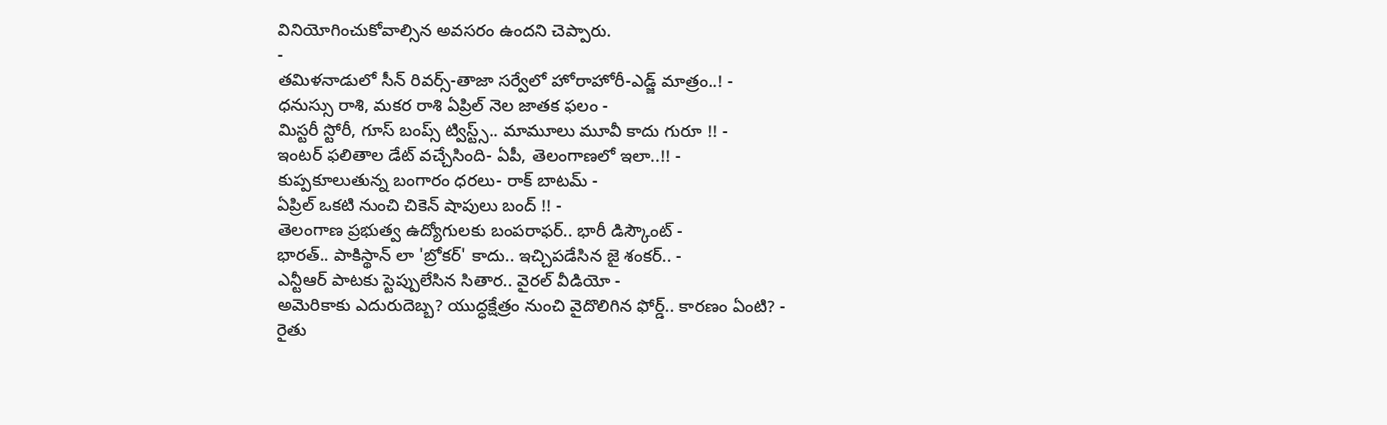వినియోగించుకోవాల్సిన అవసరం ఉందని చెప్పారు.
-
తమిళనాడులో సీన్ రివర్స్-తాజా సర్వేలో హోరాహోరీ-ఎడ్జ్ మాత్రం..! -
ధనుస్సు రాశి, మకర రాశి ఏప్రిల్ నెల జాతక ఫలం -
మిస్టరీ స్టోరీ, గూస్ బంప్స్ ట్విస్ట్స్.. మామూలు మూవీ కాదు గురూ !! -
ఇంటర్ ఫలితాల డేట్ వచ్చేసింది- ఏపీ, తెలంగాణలో ఇలా..!! -
కుప్పకూలుతున్న బంగారం ధరలు- రాక్ బాటమ్ -
ఏప్రిల్ ఒకటి నుంచి చికెన్ షాపులు బంద్ !! -
తెలంగాణ ప్రభుత్వ ఉద్యోగులకు బంపరాఫర్.. భారీ డిస్కౌంట్ -
భారత్.. పాకిస్థాన్ లా 'బ్రోకర్' కాదు.. ఇచ్చిపడేసిన జై శంకర్.. -
ఎన్టీఆర్ పాటకు స్టెప్పులేసిన సితార.. వైరల్ వీడియో -
అమెరికాకు ఎదురుదెబ్బ? యుద్ధక్షేత్రం నుంచి వైదొలిగిన ఫోర్డ్.. కారణం ఏంటి? -
రైతు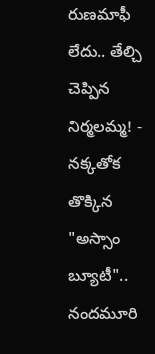రుణమాఫీ లేదు.. తేల్చి చెప్పిన నిర్మలమ్మ! -
నక్కతోక తొక్కిన "అస్సాం బ్యూటీ".. నందమూరి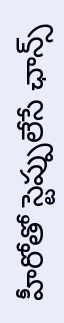హీరోతో స్టెప్పులేసే ఛాన్స్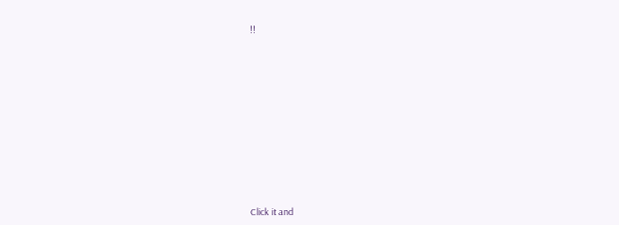!!












Click it and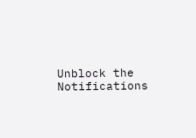Unblock the Notifications